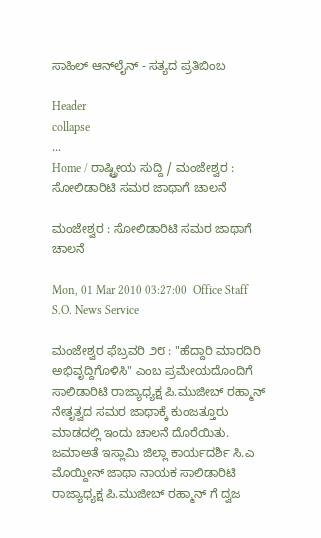ಸಾಹಿಲ್ ಆನ್‌ಲೈನ್ - ಸತ್ಯದ ಪ್ರತಿಬಿಂಬ

Header
collapse
...
Home / ರಾಷ್ಟ್ರೀಯ ಸುದ್ದಿ / ಮಂಜೇಶ್ವರ : ಸೋಲಿಡಾರಿಟಿ ಸಮರ ಜಾಥಾಗೆ ಚಾಲನೆ

ಮಂಜೇಶ್ವರ : ಸೋಲಿಡಾರಿಟಿ ಸಮರ ಜಾಥಾಗೆ ಚಾಲನೆ

Mon, 01 Mar 2010 03:27:00  Office Staff   S.O. News Service

ಮಂಜೇಶ್ವರ ಫೆಬ್ರವರಿ ೨೮ : "ಹೆದ್ದಾರಿ ಮಾರದಿರಿ ಅಭಿವೃದ್ದಿಗೊಳಿಸಿ" ಎಂಬ ಪ್ರಮೇಯದೊಂದಿಗೆ ಸಾಲಿಡಾರಿಟಿ ರಾಜ್ಯಾಧ್ಯಕ್ಷ ಪಿ.ಮುಜೀಬ್ ರಹ್ಮಾನ್ ನೇತೃತ್ವದ ಸಮರ ಜಾಥಾಕ್ಕೆ ಕುಂಜತ್ತೂರು ಮಾಡದಲ್ಲಿ ಇಂದು ಚಾಲನೆ ದೊರೆಯಿತು. ಜಮಾ‌ಅತೆ ಇಸ್ಲಾಮಿ ಜಿಲ್ಲಾ ಕಾರ್ಯದರ್ಶಿ ಸಿ.ಎ ಮೊಯ್ದೀನ್ ಜಾಥಾ ನಾಯಕ ಸಾಲಿಡಾರಿಟಿ ರಾಜ್ಯಾಧ್ಯಕ್ಷ ಪಿ.ಮುಜೀಬ್ ರಹ್ಮಾನ್ ಗೆ ದ್ವಜ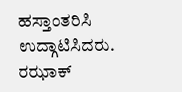ಹಸ್ತಾಂತರಿಸಿ ಉದ್ಗಾಟಿಸಿದರು. ರಝಾಕ್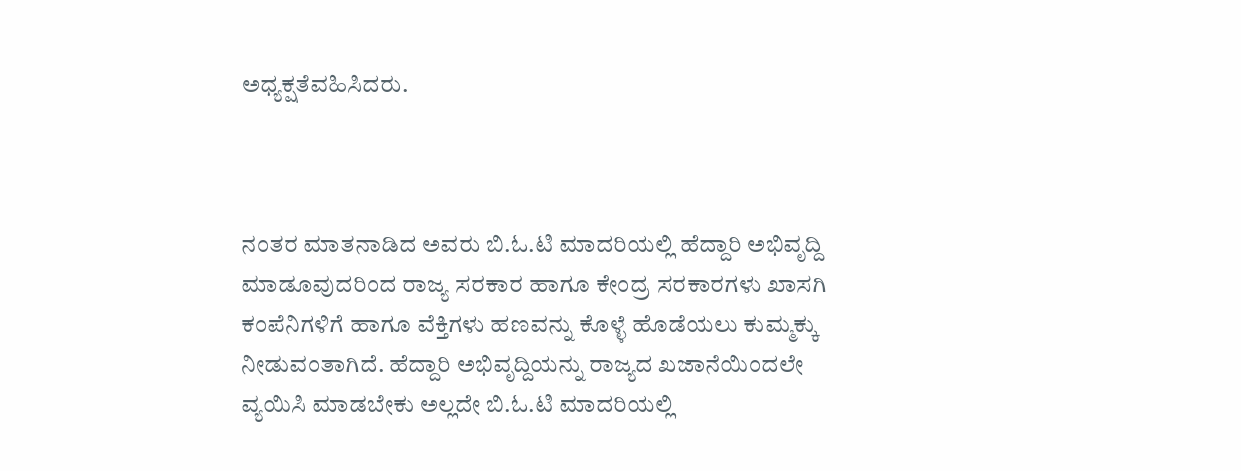ಅಧ್ಯಕ್ಷತೆವಹಿಸಿದರು.



ನಂತರ ಮಾತನಾಡಿದ ಅವರು ಬಿ.ಓ.ಟಿ ಮಾದರಿಯಲ್ಲಿ ಹೆದ್ದಾರಿ ಅಭಿವೃದ್ದಿ ಮಾಡೂವುದರಿಂದ ರಾಜ್ಯ ಸರಕಾರ ಹಾಗೂ ಕೇಂದ್ರ ಸರಕಾರಗಳು ಖಾಸಗಿ ಕಂಪೆನಿಗಳಿಗೆ ಹಾಗೂ ವೆಕ್ತಿಗಳು ಹಣವನ್ನು ಕೊಳ್ಳೆ ಹೊಡೆಯಲು ಕುಮ್ಮಕ್ಕು ನೀಡುವಂತಾಗಿದೆ. ಹೆದ್ದಾರಿ ಅಭಿವೃದ್ದಿಯನ್ನು ರಾಜ್ಯದ ಖಜಾನೆಯಿಂದಲೇ ವ್ಯಯಿಸಿ ಮಾಡಬೇಕು ಅಲ್ಲದೇ ಬಿ.ಓ.ಟಿ ಮಾದರಿಯಲ್ಲಿ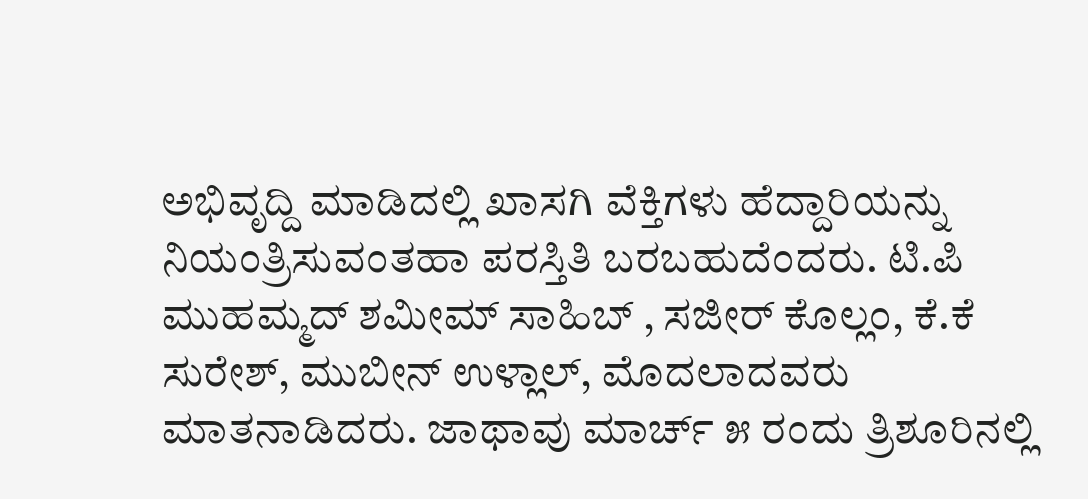ಅಭಿವೃದ್ದಿ ಮಾಡಿದಲ್ಲಿ ಖಾಸಗಿ ವೆಕ್ತಿಗಳು ಹೆದ್ದಾರಿಯನ್ನು ನಿಯಂತ್ರಿಸುವಂತಹಾ ಪರಸ್ತಿತಿ ಬರಬಹುದೆಂದರು. ಟಿ.ಪಿ ಮುಹಮ್ಮದ್ ಶಮೀಮ್ ಸಾಹಿಬ್ , ಸಜೀರ್ ಕೊಲ್ಲಂ, ಕೆ.ಕೆ ಸುರೇಶ್, ಮುಬೀನ್ ಉಳ್ಲಾಲ್, ಮೊದಲಾದವರು ಮಾತನಾಡಿದರು. ಜಾಥಾವು ಮಾರ್ಚ್ ೫ ರಂದು ತ್ರಿಶೂರಿನಲ್ಲಿ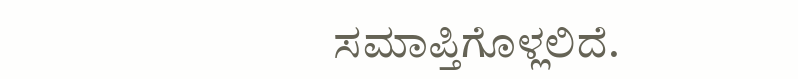ಸಮಾಪ್ತಿಗೊಳ್ಲಲಿದೆ.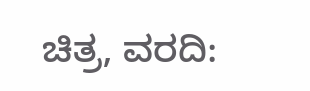ಚಿತ್ರ, ವರದಿ: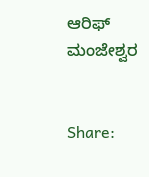ಆರಿಫ್ ಮಂಜೇಶ್ವರ


Share: